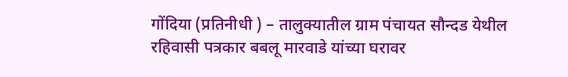गोंदिया (प्रतिनीधी ) – तालुक्यातील ग्राम पंचायत सौन्दड येथील रहिवासी पत्रकार बबलू मारवाडे यांच्या घरावर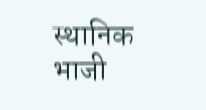स्थानिक भाजी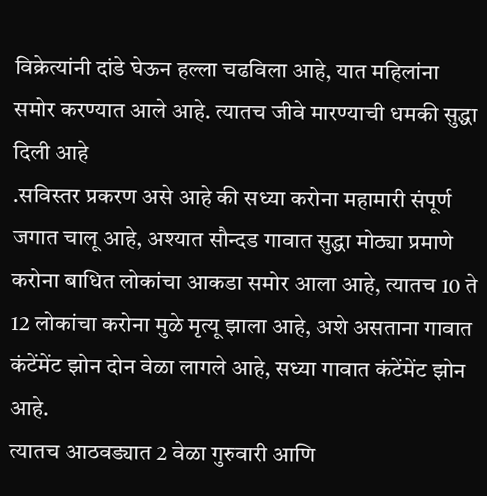विक्रेत्यांनी दांडे घेऊन हल्ला चढविला आहे, यात महिलांना समोर करण्यात आले आहे. त्यातच जीवे मारण्याची धमकी सुद्धा दिली आहे
.सविस्तर प्रकरण असे आहे की सध्या करोना महामारी संपूर्ण जगात चालू आहे, अश्यात सौन्दड गावात सुद्धा मोठ्या प्रमाणे करोना बाधित लोकांचा आकडा समोर आला आहे, त्यातच 10 ते 12 लोकांचा करोना मुळे मृत्यू झाला आहे, अशे असताना गावात कंटेंमेंट झोन दोन वेळा लागले आहे, सध्या गावात कंटेंमेंट झोन आहे.
त्यातच आठवड्यात 2 वेळा गुरुवारी आणि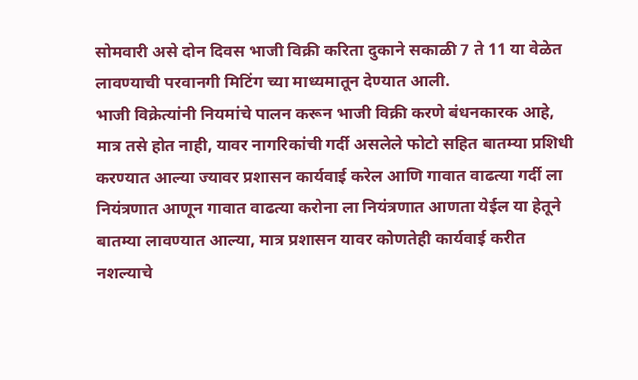सोमवारी असे दोन दिवस भाजी विक्री करिता दुकाने सकाळी 7 ते 11 या वेळेत लावण्याची परवानगी मिटिंग च्या माध्यमातून देण्यात आली.
भाजी विक्रेत्यांनी नियमांचे पालन करून भाजी विक्री करणे बंधनकारक आहे, मात्र तसे होत नाही, यावर नागरिकांची गर्दी असलेले फोटो सहित बातम्या प्रशिधी करण्यात आल्या ज्यावर प्रशासन कार्यवाई करेल आणि गावात वाढत्या गर्दी ला नियंत्रणात आणून गावात वाढत्या करोना ला नियंत्रणात आणता येईल या हेतूने बातम्या लावण्यात आल्या, मात्र प्रशासन यावर कोणतेही कार्यवाई करीत नशल्याचे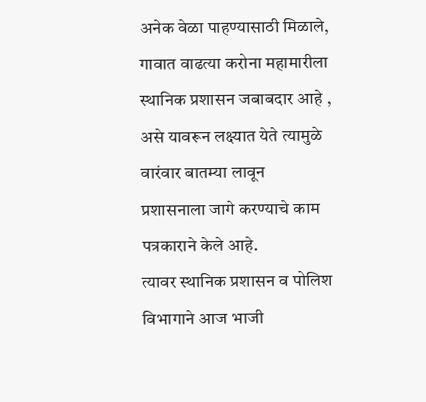अनेक वेळा पाहण्यासाठी मिळाले, गावात वाढत्या करोना महामारीला स्थानिक प्रशासन जबाबदार आहे , असे यावरून लक्ष्यात येते त्यामुळे वारंवार बातम्या लावून प्रशासनाला जागे करण्याचे काम पत्रकाराने केले आहे.
त्यावर स्थानिक प्रशासन व पोलिश विभागाने आज भाजी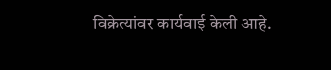विक्रेत्यांवर कार्यवाई केली आहे.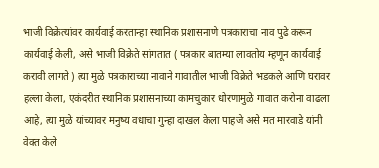भाजी विक्रेत्यांवर कार्यवाई करतान्हा स्थानिक प्रशासनाणे पत्रकाराचा नाव पुढे करून कार्यवाई केली, असे भाजी विक्रेते सांगतात ( पत्रकार बातम्या लावतोय म्हणून कार्यवाई करावी लागते ) त्या मुळे पत्रकाराच्या नावाने गावातील भाजी विक्रेते भडकले आणि घरावर हल्ला केला, एकंदरीत स्थानिक प्रशासनाच्या कामचुकार धोरणामुळे गावात करोना वाढला आहे, त्या मुळे यांच्यावर मनुष्य वधाचा गुन्हा दाखल केला पाहजे असे मत मारवाडे यांनी वेक्त केले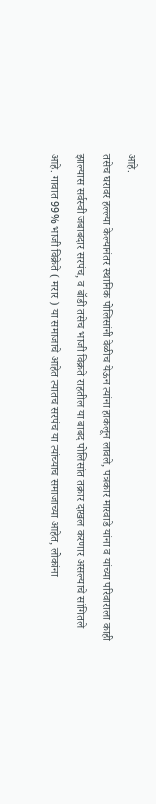आहे.
तसेच घरावर हल्ल्या केल्यानंतर स्थानिक पोलिसांनी वेळीच येऊन त्यांना हाकलून लावले, पत्रकार मारवाडे यांना व यांच्या परिवाराला काही झाल्यास सर्वस्वी जबाबदार सरपंच, व बॉडी तसेच भाजी विक्रते राहतील या बाबद पोलिसांत तक्रार दाखल करणार असल्याचे सांगितले आहे. गावात 99% भाजी विक्रेते ( मरार ) या समाजाचे आहेत त्यातच सरपंच या त्यांच्याच समाजाच्या आहेत, लोकांना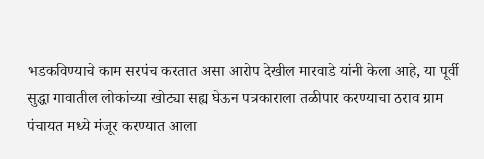भडकविण्याचे काम सरपंच करतात असा आरोप देखील मारवाडे यांनी केला आहे, या पूर्वी सुद्धा गावातील लोकांच्या खोट्या सह्य घेऊन पत्रकाराला तळीपार करण्याचा ठराव ग्राम पंचायत मध्ये मंजूर करण्यात आला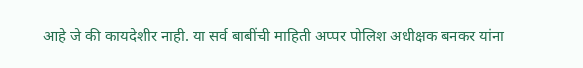आहे जे की कायदेशीर नाही. या सर्व बाबींची माहिती अप्पर पोलिश अधीक्षक बनकर यांना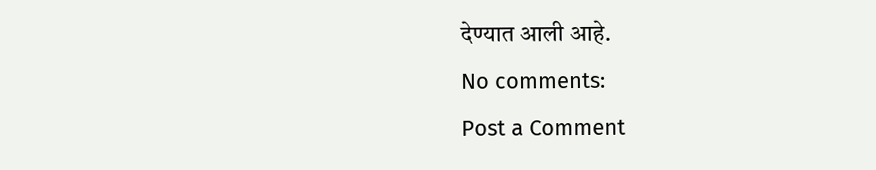देण्यात आली आहे.
No comments:
Post a Comment